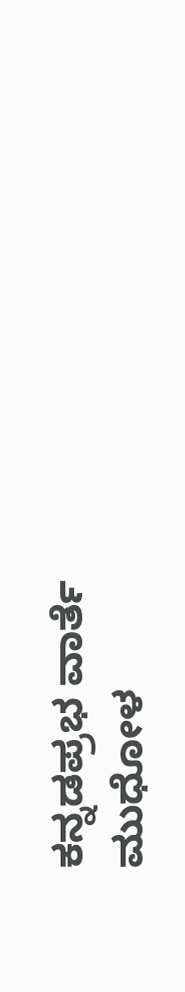ಕನ್ನಡಪ್ರಭ ವಾರ್ತೆ ಮುಧೋಳ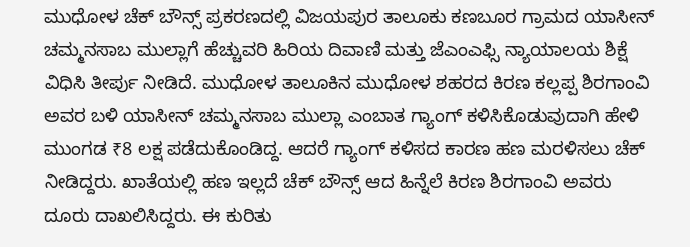ಮುಧೋಳ ಚೆಕ್ ಬೌನ್ಸ್ ಪ್ರಕರಣದಲ್ಲಿ ವಿಜಯಪುರ ತಾಲೂಕು ಕಣಬೂರ ಗ್ರಾಮದ ಯಾಸೀನ್ ಚಮ್ಮನಸಾಬ ಮುಲ್ಲಾಗೆ ಹೆಚ್ಚುವರಿ ಹಿರಿಯ ದಿವಾಣಿ ಮತ್ತು ಜೆಎಂಎಫ್ಸಿ ನ್ಯಾಯಾಲಯ ಶಿಕ್ಷೆ ವಿಧಿಸಿ ತೀರ್ಪು ನೀಡಿದೆ. ಮುಧೋಳ ತಾಲೂಕಿನ ಮುಧೋಳ ಶಹರದ ಕಿರಣ ಕಲ್ಲಪ್ಪ ಶಿರಗಾಂವಿ ಅವರ ಬಳಿ ಯಾಸೀನ್ ಚಮ್ಮನಸಾಬ ಮುಲ್ಲಾ ಎಂಬಾತ ಗ್ಯಾಂಗ್ ಕಳಿಸಿಕೊಡುವುದಾಗಿ ಹೇಳಿ ಮುಂಗಡ ₹8 ಲಕ್ಷ ಪಡೆದುಕೊಂಡಿದ್ದ. ಆದರೆ ಗ್ಯಾಂಗ್ ಕಳಿಸದ ಕಾರಣ ಹಣ ಮರಳಿಸಲು ಚೆಕ್ ನೀಡಿದ್ದರು. ಖಾತೆಯಲ್ಲಿ ಹಣ ಇಲ್ಲದೆ ಚೆಕ್ ಬೌನ್ಸ್ ಆದ ಹಿನ್ನೆಲೆ ಕಿರಣ ಶಿರಗಾಂವಿ ಅವರು ದೂರು ದಾಖಲಿಸಿದ್ದರು. ಈ ಕುರಿತು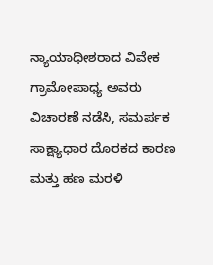ನ್ಯಾಯಾಧೀಶರಾದ ವಿವೇಕ ಗ್ರಾಮೋಪಾಧ್ಯ ಅವರು ವಿಚಾರಣೆ ನಡೆಸಿ, ಸಮರ್ಪಕ ಸಾಕ್ಷ್ಯಾಧಾರ ದೊರಕದ ಕಾರಣ ಮತ್ತು ಹಣ ಮರಳಿ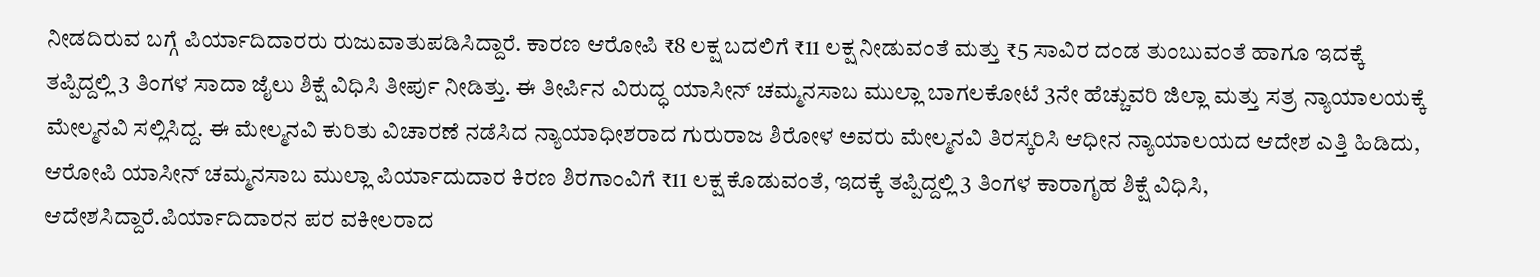ನೀಡದಿರುವ ಬಗ್ಗೆ ಪಿರ್ಯಾದಿದಾರರು ರುಜುವಾತುಪಡಿಸಿದ್ದಾರೆ. ಕಾರಣ ಆರೋಪಿ ₹8 ಲಕ್ಷ ಬದಲಿಗೆ ₹11 ಲಕ್ಷ ನೀಡುವಂತೆ ಮತ್ತು ₹5 ಸಾವಿರ ದಂಡ ತುಂಬುವಂತೆ ಹಾಗೂ ಇದಕ್ಕೆ ತಪ್ಪಿದ್ದಲ್ಲಿ 3 ತಿಂಗಳ ಸಾದಾ ಜೈಲು ಶಿಕ್ಷೆ ವಿಧಿಸಿ ತೀರ್ಪು ನೀಡಿತ್ತು. ಈ ತೀರ್ಪಿನ ವಿರುದ್ಧ ಯಾಸೀನ್ ಚಮ್ಮನಸಾಬ ಮುಲ್ಲಾ ಬಾಗಲಕೋಟೆ 3ನೇ ಹೆಚ್ಚುವರಿ ಜಿಲ್ಲಾ ಮತ್ತು ಸತ್ರ ನ್ಯಾಯಾಲಯಕ್ಕೆ ಮೇಲ್ಮನವಿ ಸಲ್ಲಿಸಿದ್ದ. ಈ ಮೇಲ್ಮನವಿ ಕುರಿತು ವಿಚಾರಣೆ ನಡೆಸಿದ ನ್ಯಾಯಾಧೀಶರಾದ ಗುರುರಾಜ ಶಿರೋಳ ಅವರು ಮೇಲ್ಮನವಿ ತಿರಸ್ಕರಿಸಿ ಆಧೀನ ನ್ಯಾಯಾಲಯದ ಆದೇಶ ಎತ್ತಿ ಹಿಡಿದು, ಆರೋಪಿ ಯಾಸೀನ್ ಚಮ್ಮನಸಾಬ ಮುಲ್ಲಾ ಪಿರ್ಯಾದುದಾರ ಕಿರಣ ಶಿರಗಾಂವಿಗೆ ₹11 ಲಕ್ಷ ಕೊಡುವಂತೆ, ಇದಕ್ಕೆ ತಪ್ಪಿದ್ದಲ್ಲಿ 3 ತಿಂಗಳ ಕಾರಾಗೃಹ ಶಿಕ್ಷೆ ವಿಧಿಸಿ, ಆದೇಶಸಿದ್ದಾರೆ.ಪಿರ್ಯಾದಿದಾರನ ಪರ ವಕೀಲರಾದ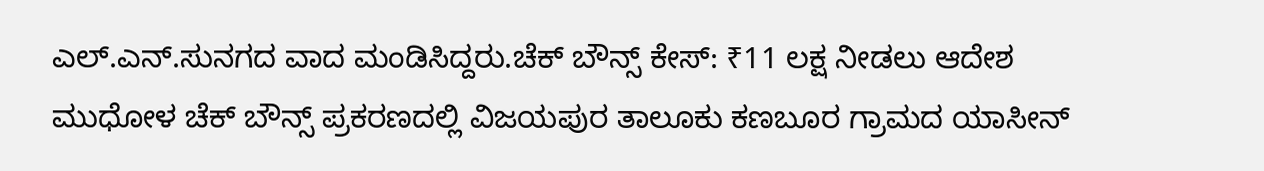ಎಲ್.ಎನ್.ಸುನಗದ ವಾದ ಮಂಡಿಸಿದ್ದರು.ಚೆಕ್ ಬೌನ್ಸ್ ಕೇಸ್: ₹11 ಲಕ್ಷ ನೀಡಲು ಆದೇಶ
ಮುಧೋಳ ಚೆಕ್ ಬೌನ್ಸ್ ಪ್ರಕರಣದಲ್ಲಿ ವಿಜಯಪುರ ತಾಲೂಕು ಕಣಬೂರ ಗ್ರಾಮದ ಯಾಸೀನ್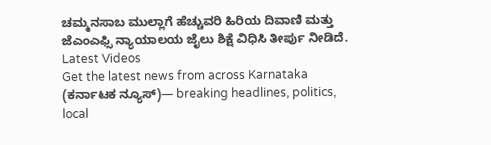ಚಮ್ಮನಸಾಬ ಮುಲ್ಲಾಗೆ ಹೆಚ್ಚುವರಿ ಹಿರಿಯ ದಿವಾಣಿ ಮತ್ತು ಜೆಎಂಎಫ್ಸಿ ನ್ಯಾಯಾಲಯ ಜೈಲು ಶಿಕ್ಷೆ ವಿಧಿಸಿ ತೀರ್ಪು ನೀಡಿದೆ.
Latest Videos
Get the latest news from across Karnataka (ಕರ್ನಾಟಕ ನ್ಯೂಸ್)— breaking headlines, politics, local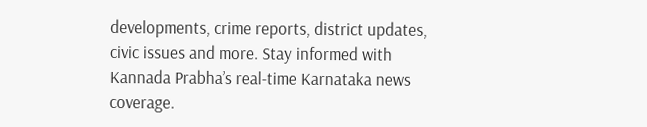developments, crime reports, district updates, civic issues and more. Stay informed with Kannada Prabha’s real‑time Karnataka news coverage.